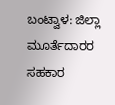ಬಂಟ್ವಾಳ: ಜಿಲ್ಲಾ ಮೂರ್ತೆದಾರರ ಸಹಕಾರ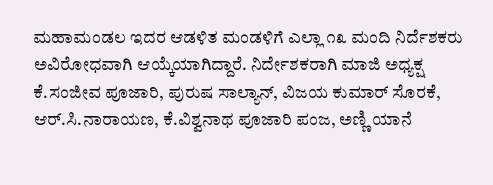ಮಹಾಮಂಡಲ ಇದರ ಆಡಳಿತ ಮಂಡಳಿಗೆ ಎಲ್ಲಾ ೧೩ ಮಂದಿ ನಿರ್ದೆಶಕರು ಅವಿರೋಧವಾಗಿ ಆಯ್ಕೆಯಾಗಿದ್ದಾರೆ. ನಿರ್ದೇಶಕರಾಗಿ ಮಾಜಿ ಅಧ್ಯಕ್ಷ ಕೆ.ಸಂಜೀವ ಪೂಜಾರಿ, ಪುರುಷ ಸಾಲ್ಯಾನ್, ವಿಜಯ ಕುಮಾರ್ ಸೊರಕೆ, ಆರ್.ಸಿ.ನಾರಾಯಣ, ಕೆ.ವಿಶ್ವನಾಥ ಪೂಜಾರಿ ಪಂಜ, ಅಣ್ಣಿ ಯಾನೆ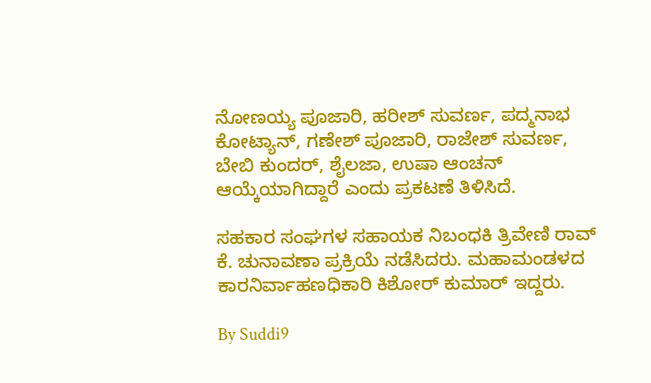ನೋಣಯ್ಯ ಪೂಜಾರಿ, ಹರೀಶ್ ಸುವರ್ಣ, ಪದ್ಮನಾಭ ಕೋಟ್ಯಾನ್, ಗಣೇಶ್ ಪೂಜಾರಿ, ರಾಜೇಶ್ ಸುವರ್ಣ, ಬೇಬಿ ಕುಂದರ್, ಶೈಲಜಾ, ಉಷಾ ಆಂಚನ್ ಆಯ್ಕೆಯಾಗಿದ್ದಾರೆ ಎಂದು ಪ್ರಕಟಣೆ ತಿಳಿಸಿದೆ.

ಸಹಕಾರ ಸಂಘಗಳ ಸಹಾಯಕ ನಿಬಂಧಕಿ ತ್ರಿವೇಣಿ ರಾವ್ ಕೆ. ಚುನಾವಣಾ ಪ್ರಕ್ರಿಯೆ ನಡೆಸಿದರು. ಮಹಾಮಂಡಳದ ಕಾರನಿರ್ವಾಹಣಧಿಕಾರಿ ಕಿಶೋರ್ ಕುಮಾರ್ ಇದ್ದರು.

By Suddi9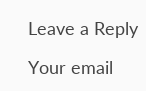Leave a Reply

Your email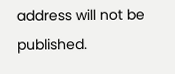address will not be published.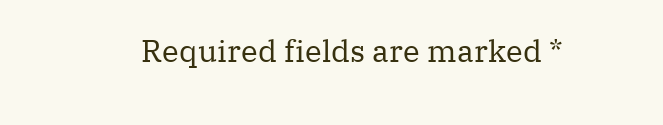Required fields are marked *